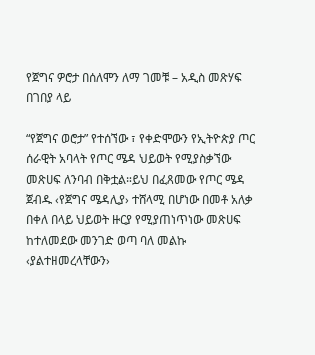የጀግና ዎሮታ በሰለሞን ለማ ገመቹ – አዲስ መጽሃፍ በገበያ ላይ

“የጀግና ወሮታ” የተሰኘው ፣ የቀድሞውን የኢትዮጵያ ጦር ሰራዊት አባላት የጦር ሜዳ ህይወት የሚያስቃኘው መጽሀፍ ለንባብ በቅቷል።ይህ በፈጸመው የጦር ሜዳ ጀብዱ ‹የጀግና ሜዳሊያ› ተሸላሚ በሆነው በመቶ አለቃ በቀለ በላይ ህይወት ዙርያ የሚያጠነጥነው መጽሀፍ ከተለመደው መንገድ ወጣ ባለ መልኩ ‹ያልተዘመረላቸውን›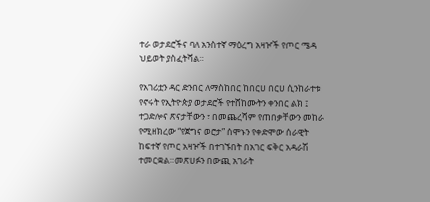ተራ ወታደሮችና ባለ አንስተኛ ማዕረግ አዛዦች የጦር ሜዳ ህይወት ያስፈትሻል።

የአገሪቷን ዳር ድንበር ለማስከበር ከበርሀ በርሀ ሲንከራተቱ የኖሩት የኢትዮጵያ ወታደሮች የተሸከሙትን ቀንበር ልክ ፤ ተጋድሎና ጽናታቸውን ፣ በመጨረሻም የጠበቃቸውን መከራ የሚዘክረው “የጀግና ወሮታ” ሰሞኑን የቀድሞው ሰራዊት ከፍተኛ የጦር አዛዦች በተገኙበት በአገር ፍቅር አዳራሽ ተመርቋል።መጽሀፉን በውጪ አገራት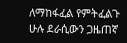ለማከፋፈል የምትፈልጉ ሁሉ ደራሲውን ጋዜጠኛ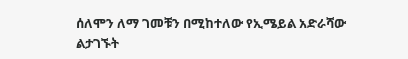ሰለሞን ለማ ገመቹን በሚከተለው የኢሜይል አድራሻው ልታገኙት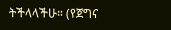ትችላላችሁ። (የጀግና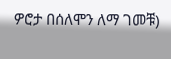ዎሮታ በሰለሞን ለማ ገመቹ)